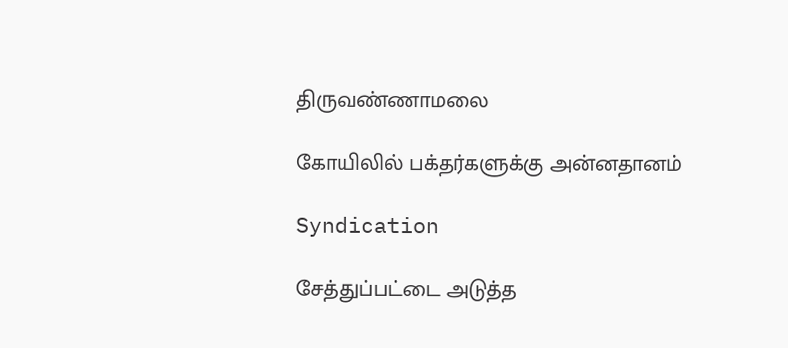திருவண்ணாமலை

கோயிலில் பக்தர்களுக்கு அன்னதானம்

Syndication

சேத்துப்பட்டை அடுத்த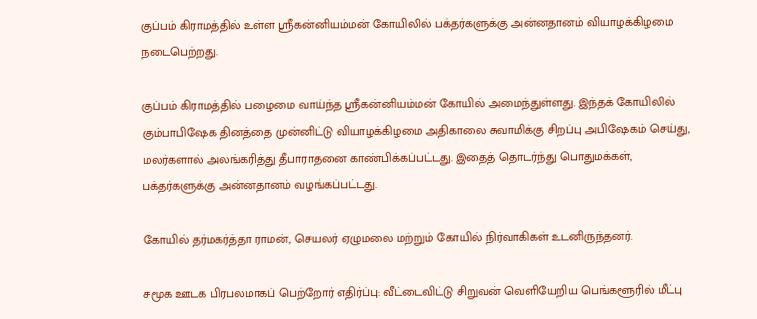குப்பம் கிராமத்தில் உள்ள ஸ்ரீகன்னியம்மன் கோயிலில் பக்தர்களுக்கு அன்னதானம் வியாழக்கிழமை நடைபெற்றது.

குப்பம் கிராமத்தில் பழைமை வாய்ந்த ஸ்ரீகன்னியம்மன் கோயில் அமைந்துள்ளது. இந்தக் கோயிலில் கும்பாபிஷேக தினத்தை முன்னிட்டு வியாழக்கிழமை அதிகாலை சுவாமிக்கு சிறப்பு அபிஷேகம் செய்து, மலர்களால் அலங்கரித்து தீபாராதனை காண்பிக்கப்பட்டது. இதைத் தொடர்ந்து பொதுமக்கள், பக்தர்களுக்கு அன்னதானம் வழங்கப்பட்டது.

கோயில் தர்மகர்த்தா ராமன், செயலர் ஏழுமலை மற்றும் கோயில் நிர்வாகிகள் உடனிருந்தனர்.

சமூக ஊடக பிரபலமாகப் பெற்றோர் எதிர்ப்பு: வீட்டைவிட்டு சிறுவன் வெளியேறிய பெங்களூரில் மீட்பு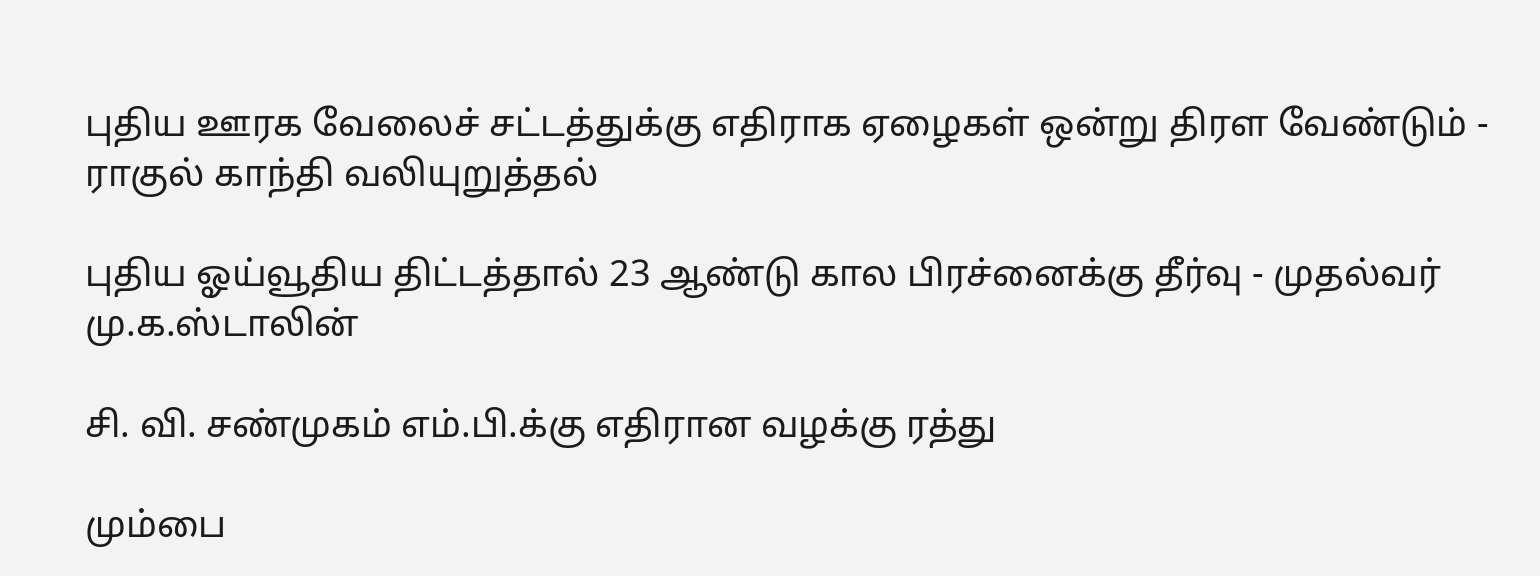புதிய ஊரக வேலைச் சட்டத்துக்கு எதிராக ஏழைகள் ஒன்று திரள வேண்டும் - ராகுல் காந்தி வலியுறுத்தல்

புதிய ஓய்வூதிய திட்டத்தால் 23 ஆண்டு கால பிரச்னைக்கு தீர்வு - முதல்வர் மு.க.ஸ்டாலின்

சி. வி. சண்முகம் எம்.பி.க்கு எதிரான வழக்கு ரத்து

மும்பை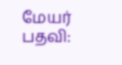மேயர் பதவி: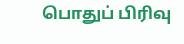பொதுப் பிரிவு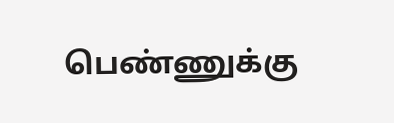பெண்ணுக்கு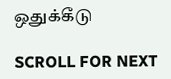ஒதுக்கீடு

SCROLL FOR NEXT